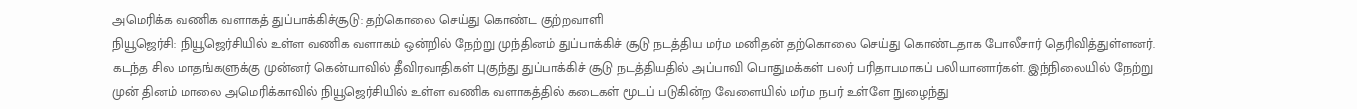அமெரிக்க வணிக வளாகத் துப்பாக்கிச்சூடு: தற்கொலை செய்து கொண்ட குற்றவாளி
நியூஜெர்சி: நியூஜெர்சியில் உள்ள வணிக வளாகம் ஒன்றில் நேற்று முந்தினம் துப்பாக்கிச் சூடு நடத்திய மர்ம மனிதன் தற்கொலை செய்து கொண்டதாக போலீசார் தெரிவித்துள்ளனர்.
கடந்த சில மாதங்களுக்கு முன்னர் கென்யாவில் தீவிரவாதிகள் புகுந்து துப்பாக்கிச் சூடு நடத்தியதில் அப்பாவி பொதுமக்கள் பலர் பரிதாபமாகப் பலியானார்கள். இந்நிலையில் நேற்று முன் தினம் மாலை அமெரிக்காவில் நியூஜெர்சியில் உள்ள வணிக வளாகத்தில் கடைகள் மூடப் படுகின்ற வேளையில் மர்ம நபர் உள்ளே நுழைந்து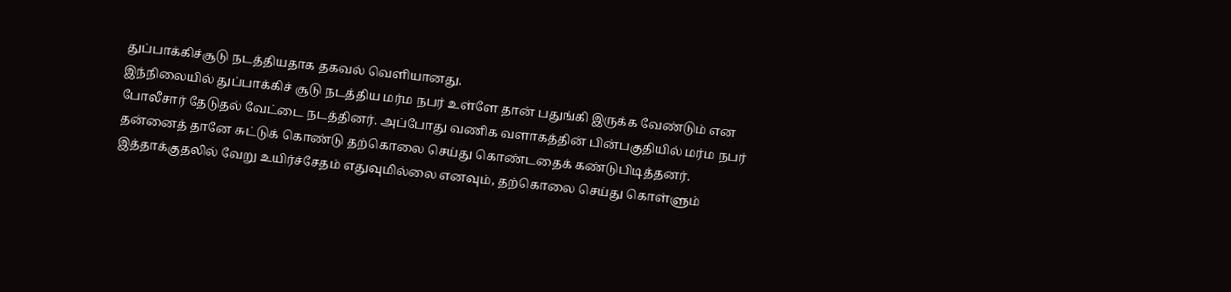துப்பாக்கிச்சூடு நடத்தியதாக தகவல் வெளியானது.
இந்நிலையில் துப்பாக்கிச் சூடு நடத்திய மர்ம நபர் உள்ளே தான் பதுங்கி இருக்க வேண்டும் என போலீசார் தேடுதல் வேட்டை நடத்தினர். அப்போது வணிக வளாகத்தின் பின்பகுதியில் மர்ம நபர் தன்னைத் தானே சுட்டுக் கொண்டு தற்கொலை செய்து கொண்டதைக் கண்டுபிடித்தனர்.
இத்தாக்குதலில் வேறு உயிர்ச்சேதம் எதுவுமில்லை எனவும், தற்கொலை செய்து கொள்ளும்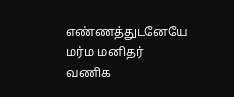எண்ணத்துடனேயே மர்ம மனிதர் வணிக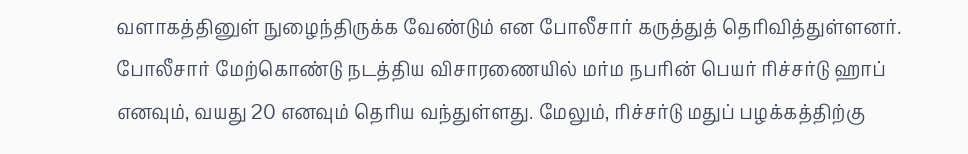வளாகத்தினுள் நுழைந்திருக்க வேண்டும் என போலீசார் கருத்துத் தெரிவித்துள்ளனர்.
போலீசார் மேற்கொண்டு நடத்திய விசாரணையில் மர்ம நபரின் பெயர் ரிச்சர்டு ஹாப் எனவும், வயது 20 எனவும் தெரிய வந்துள்ளது. மேலும், ரிச்சர்டு மதுப் பழக்கத்திற்கு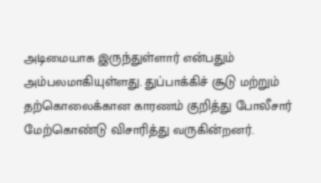அடிமையாக இருந்துள்ளார் என்பதும் அம்பலமாகியுள்ளது. துப்பாக்கிச் சூடு மற்றும் தற்கொலைக்கான காரணம் குறித்து போலீசார் மேற்கொண்டு விசாரித்து வருகின்றனர்.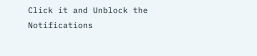Click it and Unblock the Notifications